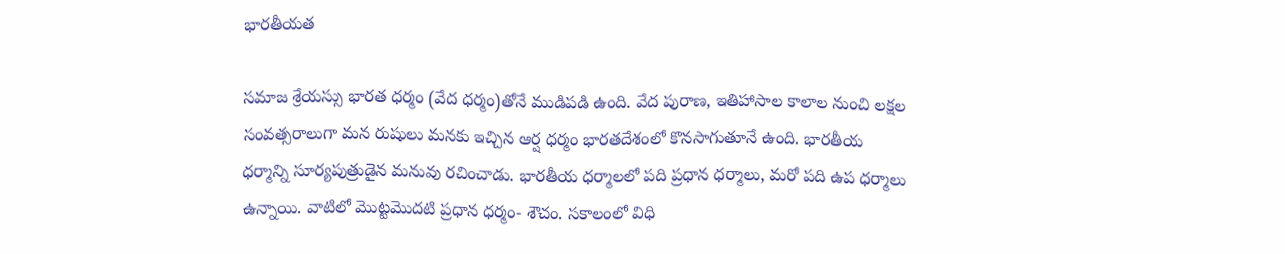భారతీయత

సమాజ శ్రేయస్సు భారత ధర్మం (వేద ధర్మం)తోనే ముడిపడి ఉంది. వేద పురాణ, ఇతిహాసాల కాలాల నుంచి లక్షల సంవత్సరాలుగా మన రుషులు మనకు ఇచ్చిన ఆర్ష ధర్మం భారతదేశంలో కొనసాగుతూనే ఉంది. భారతీయ ధర్మాన్ని సూర్యపుత్రుడైన మనువు రచించాడు. భారతీయ ధర్మాలలో పది ప్రధాన ధర్మాలు, మరో పది ఉప ధర్మాలు ఉన్నాయి. వాటిలో మొట్టమొదటి ప్రధాన ధర్మం- శౌచం. సకాలంలో విధి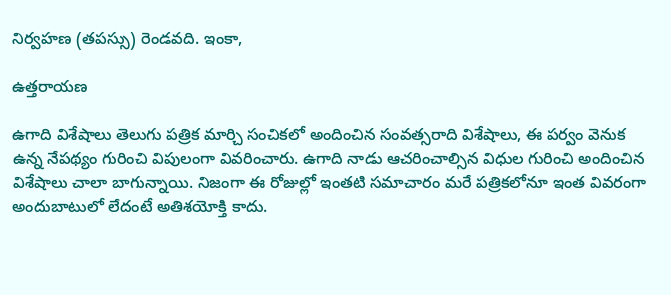నిర్వహణ (తపస్సు) రెండవది. ఇంకా,

ఉత్తరాయణ

ఉగాది విశేషాలు తెలుగు పత్రిక మార్చి సంచికలో అందించిన సంవత్సరాది విశేషాలు, ఈ పర్వం వెనుక ఉన్న నేపథ్యం గురించి విపులంగా వివరించారు. ఉగాది నాడు ఆచరించాల్సిన విధుల గురించి అందించిన విశేషాలు చాలా బాగున్నాయి. నిజంగా ఈ రోజుల్లో ఇంతటి సమాచారం మరే పత్రికలోనూ ఇంత వివరంగా అందుబాటులో లేదంటే అతిశయోక్తి కాదు.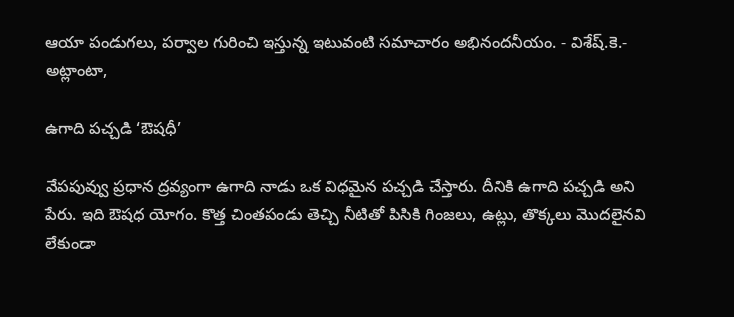ఆయా పండుగలు, పర్వాల గురించి ఇస్తున్న ఇటువంటి సమాచారం అభినందనీయం. - విశేష్‍.కె.- అట్లాంటా,

ఉగాది పచ్చడి ‘ఔషధీ’

వేపపువ్వు ప్రధాన ద్రవ్యంగా ఉగాది నాడు ఒక విధమైన పచ్చడి చేస్తారు. దీనికి ఉగాది పచ్చడి అని పేరు. ఇది ఔషధ యోగం. కొత్త చింతపండు తెచ్చి నీటితో పిసికి గింజలు, ఉట్లు, తొక్కలు మొదలైనవి లేకుండా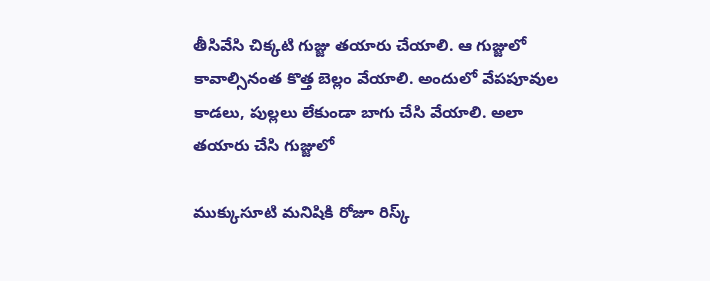తీసివేసి చిక్కటి గుజ్జు తయారు చేయాలి. ఆ గుజ్జులో కావాల్సినంత కొత్త బెల్లం వేయాలి. అందులో వేపపూవుల కాడలు, పుల్లలు లేకుండా బాగు చేసి వేయాలి. అలా తయారు చేసి గుజ్జులో

ముక్కుసూటి మనిషికి రోజూ రిస్క్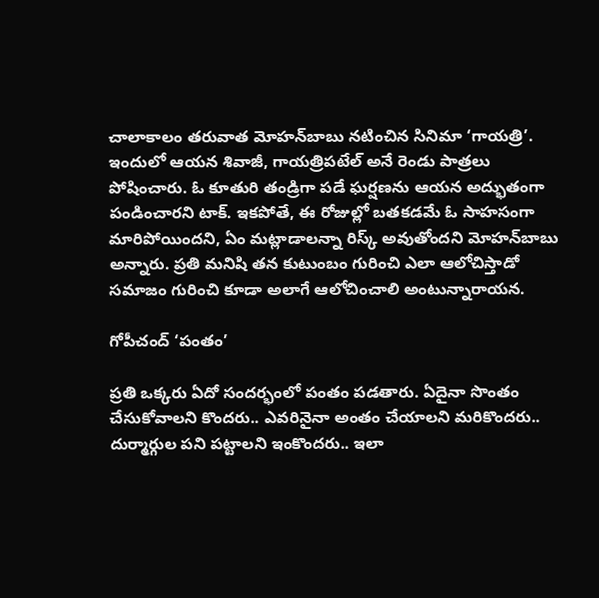చాలాకాలం తరువాత మోహన్‍బాబు నటించిన సినిమా ‘గాయత్రి’. ఇందులో ఆయన శివాజీ, గాయత్రిపటేల్‍ అనే రెండు పాత్రలు పోషించారు. ఓ కూతురి తండ్రిగా పడే ఘర్షణను ఆయన అద్భుతంగా పండించారని టాక్‍. ఇకపోతే, ఈ రోజుల్లో బతకడమే ఓ సాహసంగా మారిపోయిందని, ఏం మట్లాడాలన్నా రిస్క్ అవుతోందని మోహన్‍బాబు అన్నారు. ప్రతి మనిషి తన కుటుంబం గురించి ఎలా ఆలోచిస్తాడో సమాజం గురించి కూడా అలాగే ఆలోచించాలి అంటున్నారాయన.

గోపీచంద్‍ ‘పంతం’

ప్రతి ఒక్కరు ఏదో సందర్భంలో పంతం పడతారు. ఏదైనా సొంతం చేసుకోవాలని కొందరు.. ఎవరినైనా అంతం చేయాలని మరికొందరు.. దుర్మార్గుల పని పట్టాలని ఇంకొందరు.. ఇలా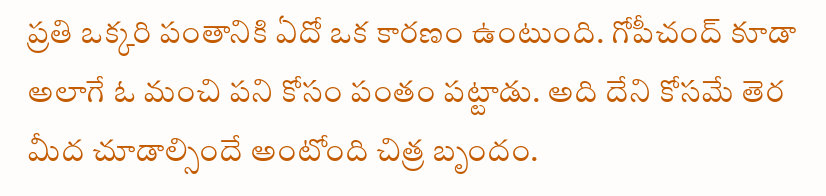ప్రతి ఒక్కరి పంతానికి ఏదో ఒక కారణం ఉంటుంది. గోపీచంద్‍ కూడా అలాగే ఓ మంచి పని కోసం పంతం పట్టాడు. అది దేని కోసమే తెర మీద చూడాల్సిందే అంటోంది చిత్ర బృందం.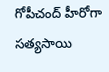గోపీచంద్‍ హీరోగా సత్యసాయి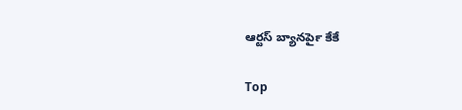ఆర్టస్ బ్యానర్‍పై కేకే

Top